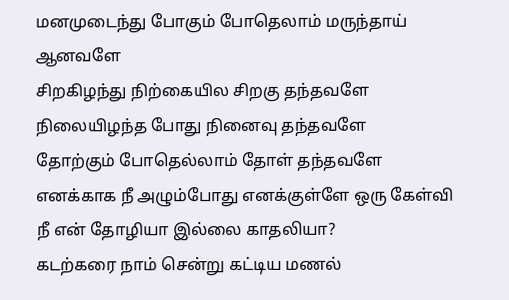மனமுடைந்து போகும் போதெலாம் மருந்தாய் ஆனவளே
சிறகிழந்து நிற்கையில சிறகு தந்தவளே
நிலையிழந்த போது நினைவு தந்தவளே
தோற்கும் போதெல்லாம் தோள் தந்தவளே
எனக்காக நீ அழும்போது எனக்குள்ளே ஒரு கேள்வி
நீ என் தோழியா இல்லை காதலியா?
கடற்கரை நாம் சென்று கட்டிய மணல்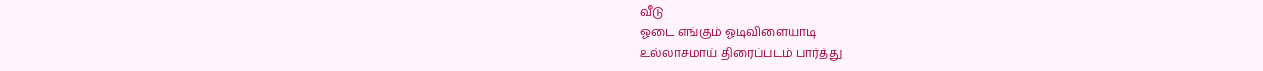வீடு
ஓடை எங்கும் ஓடிவிளையாடி
உல்லாசமாய் திரைப்படம் பார்த்து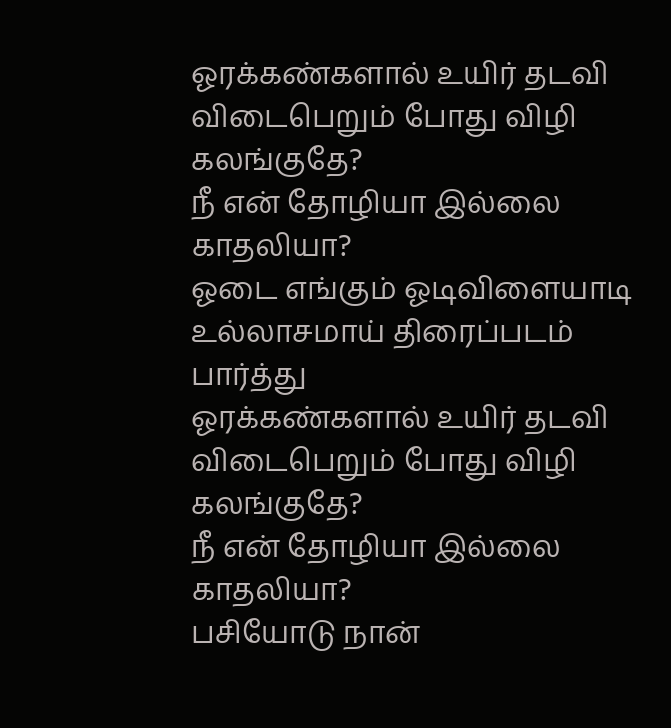ஓரக்கண்களால் உயிர் தடவி
விடைபெறும் போது விழி கலங்குதே?
நீ என் தோழியா இல்லை காதலியா?
ஓடை எங்கும் ஓடிவிளையாடி
உல்லாசமாய் திரைப்படம் பார்த்து
ஓரக்கண்களால் உயிர் தடவி
விடைபெறும் போது விழி கலங்குதே?
நீ என் தோழியா இல்லை காதலியா?
பசியோடு நான்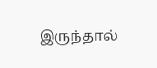இருந்தால்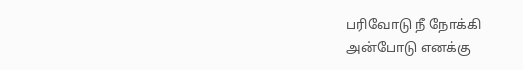பரிவோடு நீ நோக்கி
அன்போடு எனக்கு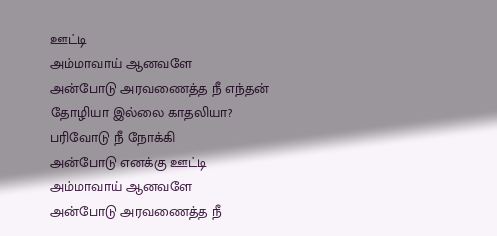ஊட்டி
அம்மாவாய் ஆனவளே
அன்போடு அரவணைத்த நீ எந்தன்
தோழியா இல்லை காதலியா?
பரிவோடு நீ நோக்கி
அன்போடு எனக்கு ஊட்டி
அம்மாவாய் ஆனவளே
அன்போடு அரவணைத்த நீ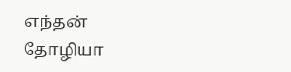எந்தன்
தோழியா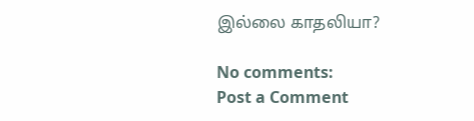இல்லை காதலியா?

No comments:
Post a Comment